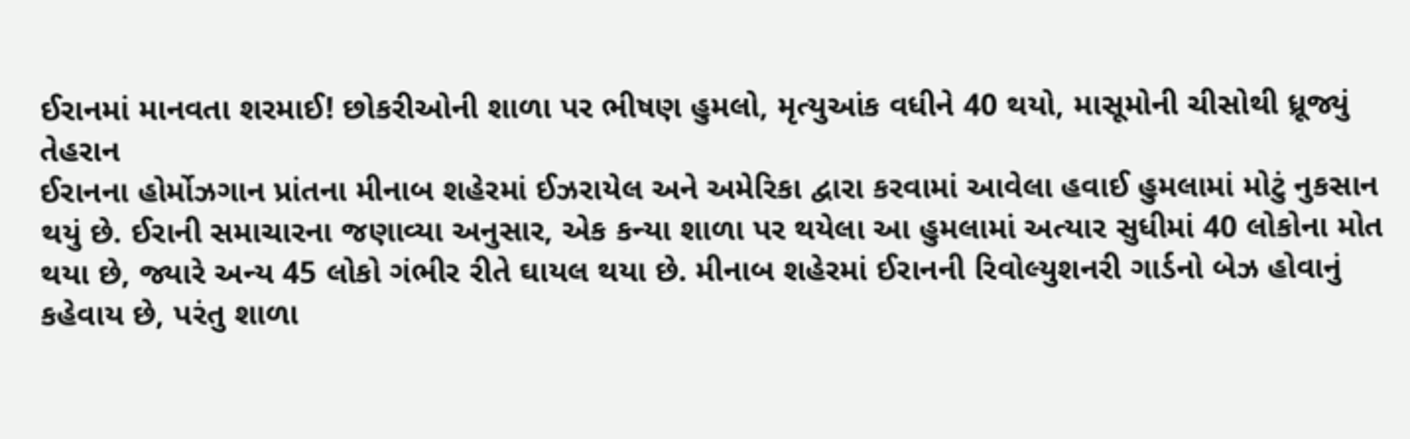ઈરાનમાં માનવતા શરમાઈ! છોકરીઓની શાળા પર ભીષણ હુમલો, મૃત્યુઆંક વધીને 40 થયો, માસૂમોની ચીસોથી ધ્રૂજ્યું તેહરાન
ઈરાનના હોર્મોઝગાન પ્રાંતના મીનાબ શહેરમાં ઈઝરાયેલ અને અમેરિકા દ્વારા કરવામાં આવેલા હવાઈ હુમલામાં મોટું નુકસાન થયું છે. ઈરાની સમાચારના જણાવ્યા અનુસાર, એક કન્યા શાળા પર થયેલા આ હુમલામાં અત્યાર સુધીમાં 40 લોકોના મોત થયા છે, જ્યારે અન્ય 45 લોકો ગંભીર રીતે ઘાયલ થયા છે. મીનાબ શહેરમાં ઈરાનની રિવોલ્યુશનરી ગાર્ડનો બેઝ હોવાનું કહેવાય છે, પરંતુ શાળા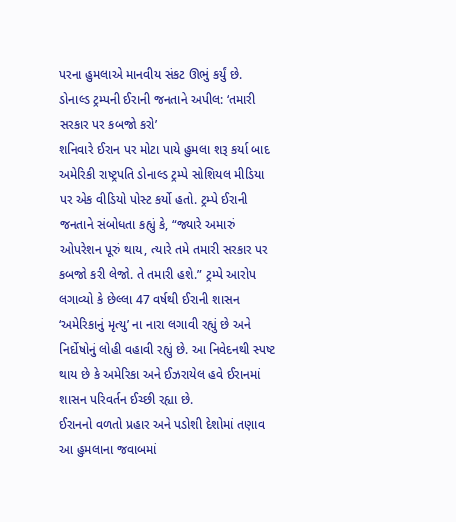પરના હુમલાએ માનવીય સંકટ ઊભું કર્યું છે.
ડોનાલ્ડ ટ્રમ્પની ઈરાની જનતાને અપીલ: ‘તમારી સરકાર પર કબજો કરો’
શનિવારે ઈરાન પર મોટા પાયે હુમલા શરૂ કર્યા બાદ અમેરિકી રાષ્ટ્રપતિ ડોનાલ્ડ ટ્રમ્પે સોશિયલ મીડિયા પર એક વીડિયો પોસ્ટ કર્યો હતો. ટ્રમ્પે ઈરાની જનતાને સંબોધતા કહ્યું કે, “જ્યારે અમારું ઓપરેશન પૂરું થાય, ત્યારે તમે તમારી સરકાર પર કબજો કરી લેજો. તે તમારી હશે.” ટ્રમ્પે આરોપ લગાવ્યો કે છેલ્લા 47 વર્ષથી ઈરાની શાસન ‘અમેરિકાનું મૃત્યુ’ ના નારા લગાવી રહ્યું છે અને નિર્દોષોનું લોહી વહાવી રહ્યું છે. આ નિવેદનથી સ્પષ્ટ થાય છે કે અમેરિકા અને ઈઝરાયેલ હવે ઈરાનમાં શાસન પરિવર્તન ઈચ્છી રહ્યા છે.
ઈરાનનો વળતો પ્રહાર અને પડોશી દેશોમાં તણાવ
આ હુમલાના જવાબમાં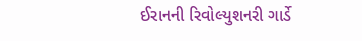ઈરાનની રિવોલ્યુશનરી ગાર્ડે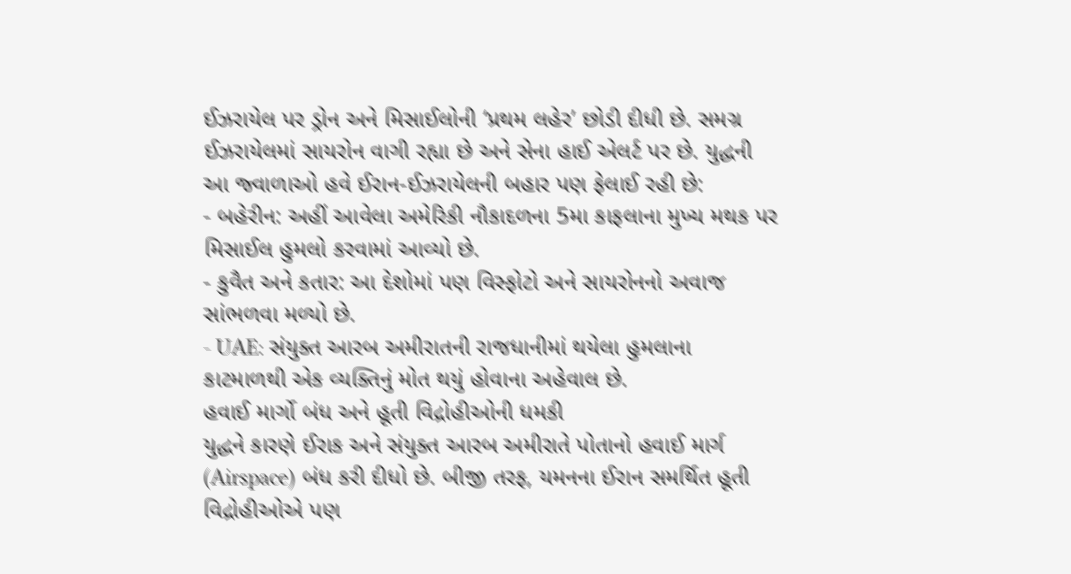ઈઝરાયેલ પર ડ્રોન અને મિસાઈલોની ‘પ્રથમ લહેર’ છોડી દીધી છે. સમગ્ર ઈઝરાયેલમાં સાયરોન વાગી રહ્યા છે અને સેના હાઈ એલર્ટ પર છે. યુદ્ધની આ જ્વાળાઓ હવે ઈરાન-ઈઝરાયેલની બહાર પણ ફેલાઈ રહી છે:
- બહેરીન: અહીં આવેલા અમેરિકી નૌકાદળના 5મા કાફલાના મુખ્ય મથક પર મિસાઈલ હુમલો કરવામાં આવ્યો છે.
- કુવૈત અને કતાર: આ દેશોમાં પણ વિસ્ફોટો અને સાયરોનનો અવાજ સાંભળવા મળ્યો છે.
- UAE: સંયુક્ત આરબ અમીરાતની રાજધાનીમાં થયેલા હુમલાના કાટમાળથી એક વ્યક્તિનું મોત થયું હોવાના અહેવાલ છે.
હવાઈ માર્ગો બંધ અને હૂતી વિદ્રોહીઓની ધમકી
યુદ્ધને કારણે ઈરાક અને સંયુક્ત આરબ અમીરાતે પોતાનો હવાઈ માર્ગ (Airspace) બંધ કરી દીધો છે. બીજી તરફ, યમનના ઈરાન સમર્થિત હૂતી વિદ્રોહીઓએ પણ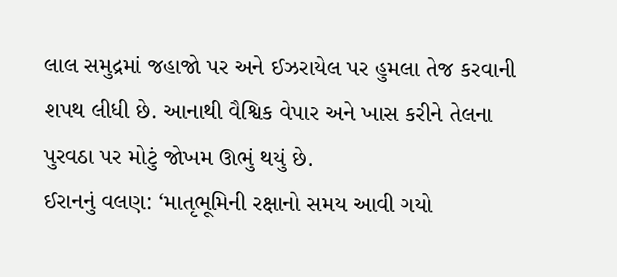લાલ સમુદ્રમાં જહાજો પર અને ઈઝરાયેલ પર હુમલા તેજ કરવાની શપથ લીધી છે. આનાથી વૈશ્વિક વેપાર અને ખાસ કરીને તેલના પુરવઠા પર મોટું જોખમ ઊભું થયું છે.
ઈરાનનું વલણ: ‘માતૃભૂમિની રક્ષાનો સમય આવી ગયો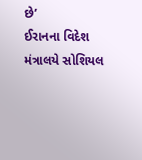છે’
ઈરાનના વિદેશ મંત્રાલયે સોશિયલ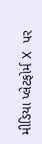મીડિયા પ્લેટફોર્મ X પર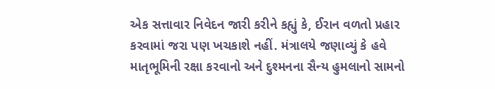એક સત્તાવાર નિવેદન જારી કરીને કહ્યું કે, ઈરાન વળતો પ્રહાર કરવામાં જરા પણ ખચકાશે નહીં. મંત્રાલયે જણાવ્યું કે હવે માતૃભૂમિની રક્ષા કરવાનો અને દુશ્મનના સૈન્ય હુમલાનો સામનો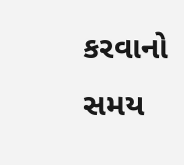કરવાનો સમય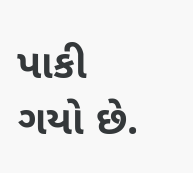પાકી ગયો છે.